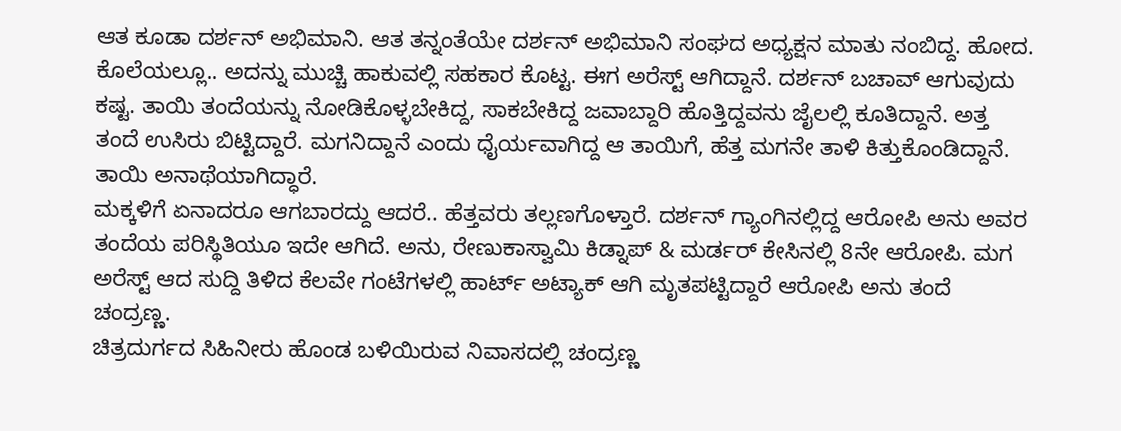ಆತ ಕೂಡಾ ದರ್ಶನ್ ಅಭಿಮಾನಿ. ಆತ ತನ್ನಂತೆಯೇ ದರ್ಶನ್ ಅಭಿಮಾನಿ ಸಂಘದ ಅಧ್ಯಕ್ಷನ ಮಾತು ನಂಬಿದ್ದ. ಹೋದ. ಕೊಲೆಯಲ್ಲೂ.. ಅದನ್ನು ಮುಚ್ಚಿ ಹಾಕುವಲ್ಲಿ ಸಹಕಾರ ಕೊಟ್ಟ. ಈಗ ಅರೆಸ್ಟ್ ಆಗಿದ್ದಾನೆ. ದರ್ಶನ್ ಬಚಾವ್ ಆಗುವುದು ಕಷ್ಟ. ತಾಯಿ ತಂದೆಯನ್ನು ನೋಡಿಕೊಳ್ಳಬೇಕಿದ್ದ, ಸಾಕಬೇಕಿದ್ದ ಜವಾಬ್ದಾರಿ ಹೊತ್ತಿದ್ದವನು ಜೈಲಲ್ಲಿ ಕೂತಿದ್ದಾನೆ. ಅತ್ತ ತಂದೆ ಉಸಿರು ಬಿಟ್ಟಿದ್ದಾರೆ. ಮಗನಿದ್ದಾನೆ ಎಂದು ಧೈರ್ಯವಾಗಿದ್ದ ಆ ತಾಯಿಗೆ, ಹೆತ್ತ ಮಗನೇ ತಾಳಿ ಕಿತ್ತುಕೊಂಡಿದ್ದಾನೆ. ತಾಯಿ ಅನಾಥೆಯಾಗಿದ್ಧಾರೆ.
ಮಕ್ಕಳಿಗೆ ಏನಾದರೂ ಆಗಬಾರದ್ದು ಆದರೆ.. ಹೆತ್ತವರು ತಲ್ಲಣಗೊಳ್ತಾರೆ. ದರ್ಶನ್ ಗ್ಯಾಂಗಿನಲ್ಲಿದ್ದ ಆರೋಪಿ ಅನು ಅವರ ತಂದೆಯ ಪರಿಸ್ಥಿತಿಯೂ ಇದೇ ಆಗಿದೆ. ಅನು, ರೇಣುಕಾಸ್ವಾಮಿ ಕಿಡ್ನಾಪ್ & ಮರ್ಡರ್ ಕೇಸಿನಲ್ಲಿ 8ನೇ ಆರೋಪಿ. ಮಗ ಅರೆಸ್ಟ್ ಆದ ಸುದ್ದಿ ತಿಳಿದ ಕೆಲವೇ ಗಂಟೆಗಳಲ್ಲಿ ಹಾರ್ಟ್ ಅಟ್ಯಾಕ್ ಆಗಿ ಮೃತಪಟ್ಟಿದ್ದಾರೆ ಆರೋಪಿ ಅನು ತಂದೆ ಚಂದ್ರಣ್ಣ.
ಚಿತ್ರದುರ್ಗದ ಸಿಹಿನೀರು ಹೊಂಡ ಬಳಿಯಿರುವ ನಿವಾಸದಲ್ಲಿ ಚಂದ್ರಣ್ಣ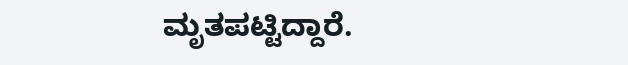ಮೃತಪಟ್ಟಿದ್ದಾರೆ.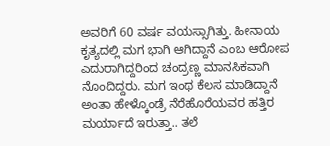ಅವರಿಗೆ 60 ವರ್ಷ ವಯಸ್ಸಾಗಿತ್ತು. ಹೀನಾಯ ಕೃತ್ಯದಲ್ಲಿ ಮಗ ಭಾಗಿ ಆಗಿದ್ದಾನೆ ಎಂಬ ಆರೋಪ ಎದುರಾಗಿದ್ದರಿಂದ ಚಂದ್ರಣ್ಣ ಮಾನಸಿಕವಾಗಿ ನೊಂದಿದ್ದರು. ಮಗ ಇಂಥ ಕೆಲಸ ಮಾಡಿದ್ದಾನೆ ಅಂತಾ ಹೇಳ್ಕೊಂಡ್ರೆ ನೆರೆಹೊರೆಯವರ ಹತ್ತಿರ ಮರ್ಯಾದೆ ಇರುತ್ತಾ.. ತಲೆ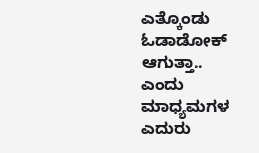ಎತ್ಕೊಂಡು ಓಡಾಡೋಕ್ ಆಗುತ್ತಾ.. ಎಂದು ಮಾಧ್ಯಮಗಳ ಎದುರು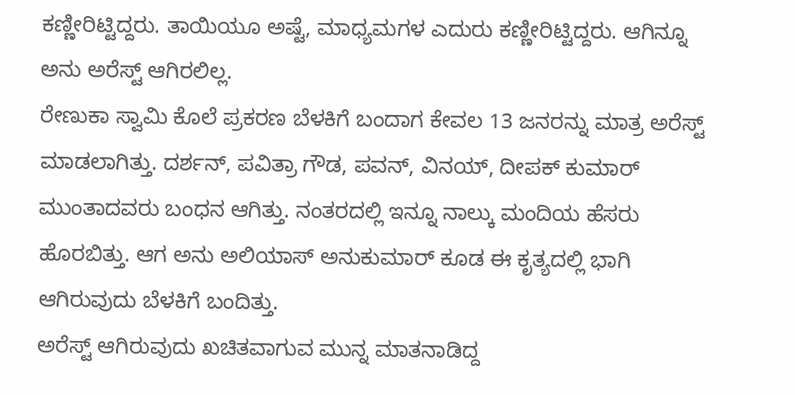ಕಣ್ಣೀರಿಟ್ಟಿದ್ದರು. ತಾಯಿಯೂ ಅಷ್ಟೆ, ಮಾಧ್ಯಮಗಳ ಎದುರು ಕಣ್ಣೀರಿಟ್ಟಿದ್ದರು. ಆಗಿನ್ನೂ ಅನು ಅರೆಸ್ಟ್ ಆಗಿರಲಿಲ್ಲ.
ರೇಣುಕಾ ಸ್ವಾಮಿ ಕೊಲೆ ಪ್ರಕರಣ ಬೆಳಕಿಗೆ ಬಂದಾಗ ಕೇವಲ 13 ಜನರನ್ನು ಮಾತ್ರ ಅರೆಸ್ಟ್ ಮಾಡಲಾಗಿತ್ತು. ದರ್ಶನ್, ಪವಿತ್ರಾ ಗೌಡ, ಪವನ್, ವಿನಯ್, ದೀಪಕ್ ಕುಮಾರ್ ಮುಂತಾದವರು ಬಂಧನ ಆಗಿತ್ತು. ನಂತರದಲ್ಲಿ ಇನ್ನೂ ನಾಲ್ಕು ಮಂದಿಯ ಹೆಸರು ಹೊರಬಿತ್ತು. ಆಗ ಅನು ಅಲಿಯಾಸ್ ಅನುಕುಮಾರ್ ಕೂಡ ಈ ಕೃತ್ಯದಲ್ಲಿ ಭಾಗಿ ಆಗಿರುವುದು ಬೆಳಕಿಗೆ ಬಂದಿತ್ತು.
ಅರೆಸ್ಟ್ ಆಗಿರುವುದು ಖಚಿತವಾಗುವ ಮುನ್ನ ಮಾತನಾಡಿದ್ದ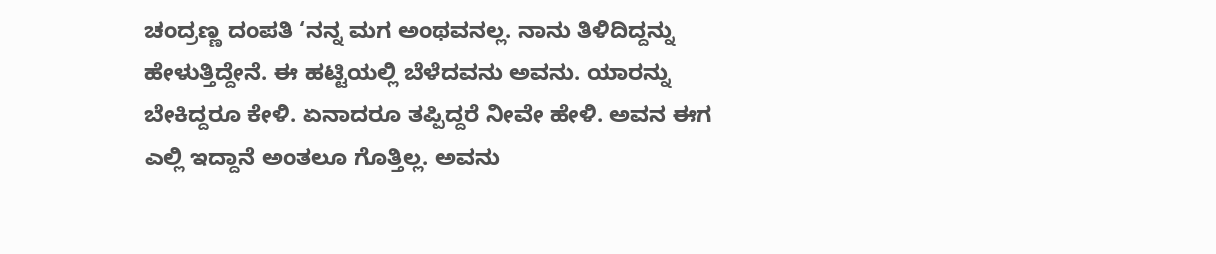ಚಂದ್ರಣ್ಣ ದಂಪತಿ ‘ನನ್ನ ಮಗ ಅಂಥವನಲ್ಲ. ನಾನು ತಿಳಿದಿದ್ದನ್ನು ಹೇಳುತ್ತಿದ್ದೇನೆ. ಈ ಹಟ್ಟಿಯಲ್ಲಿ ಬೆಳೆದವನು ಅವನು. ಯಾರನ್ನು ಬೇಕಿದ್ದರೂ ಕೇಳಿ. ಏನಾದರೂ ತಪ್ಪಿದ್ದರೆ ನೀವೇ ಹೇಳಿ. ಅವನ ಈಗ ಎಲ್ಲಿ ಇದ್ದಾನೆ ಅಂತಲೂ ಗೊತ್ತಿಲ್ಲ. ಅವನು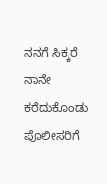ನನಗೆ ಸಿಕ್ಕರೆ ನಾನೇ ಕರೆದುಕೊಂಡು ಪೊಲೀಸರಿಗೆ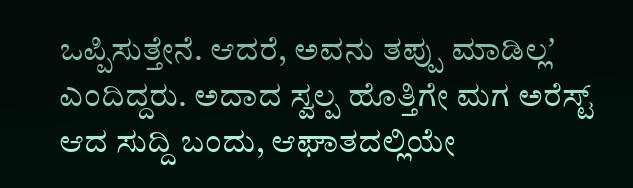ಒಪ್ಪಿಸುತ್ತೇನೆ. ಆದರೆ, ಅವನು ತಪ್ಪು ಮಾಡಿಲ್ಲʼ ಎಂದಿದ್ದರು. ಅದಾದ ಸ್ವಲ್ಪ ಹೊತ್ತಿಗೇ ಮಗ ಅರೆಸ್ಟ್ ಆದ ಸುದ್ದಿ ಬಂದು, ಆಘಾತದಲ್ಲಿಯೇ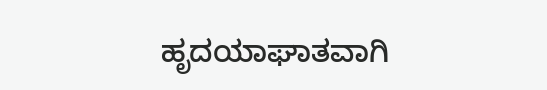ಹೃದಯಾಘಾತವಾಗಿ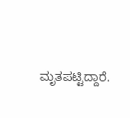ಮೃತಪಟ್ಟಿದ್ದಾರೆ.